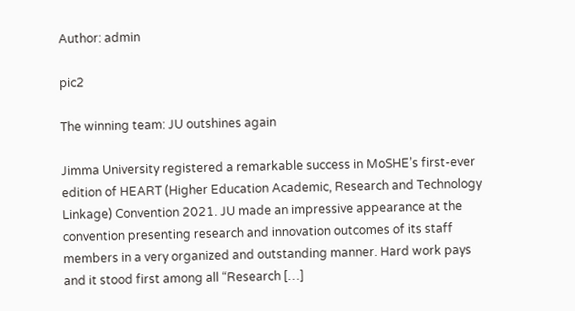Author: admin

pic2

The winning team: JU outshines again

Jimma University registered a remarkable success in MoSHE’s first-ever edition of HEART (Higher Education Academic, Research and Technology Linkage) Convention 2021. JU made an impressive appearance at the convention presenting research and innovation outcomes of its staff members in a very organized and outstanding manner. Hard work pays and it stood first among all “Research […]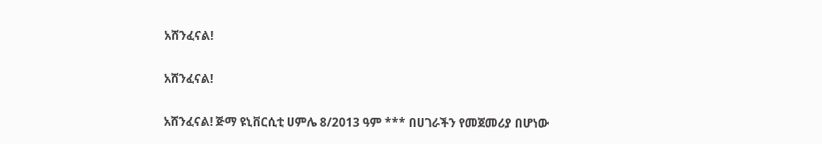አሸንፈናል!

አሸንፈናል!

አሸንፈናል! ጅማ ዩኒቨርሲቲ ሀምሌ 8/2013 ዓም *** በሀገራችን የመጀመሪያ በሆነው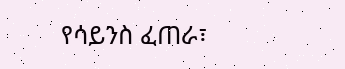የሳይንስ ፈጠራ፣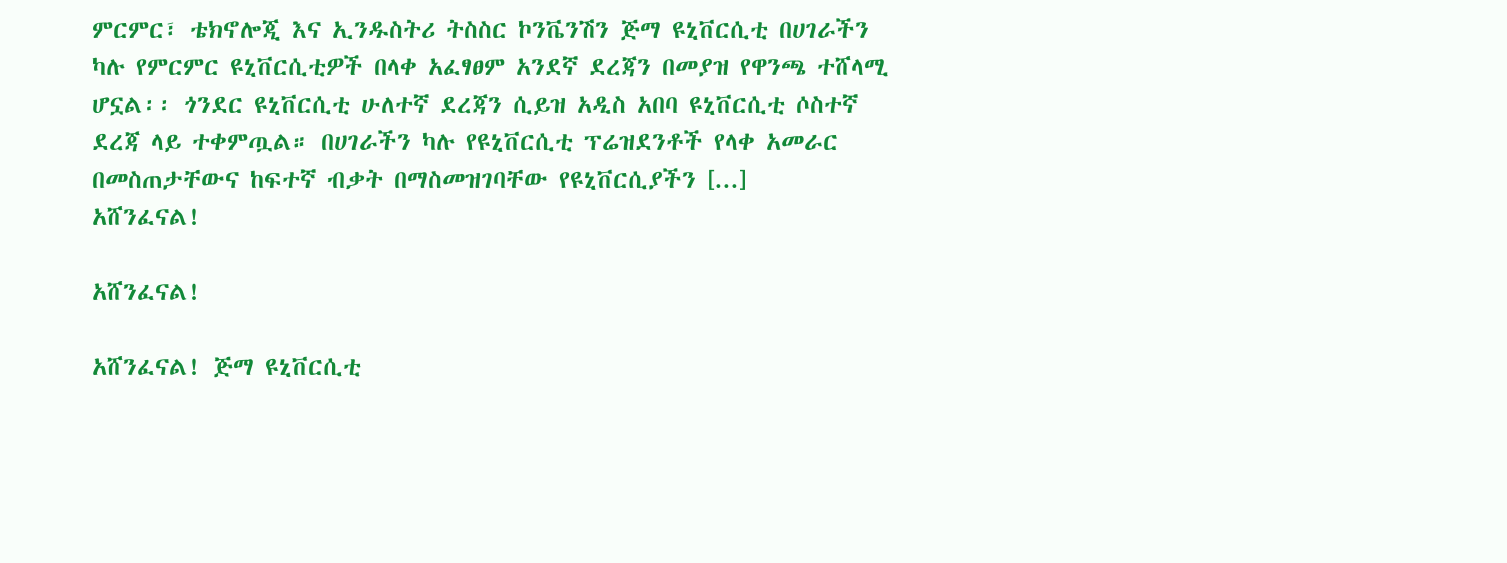ምርምር፣ ቴክኖሎጂ እና ኢንዱስትሪ ትስስር ኮንቬንሽን ጅማ ዩኒቨርሲቲ በሀገራችን ካሉ የምርምር ዩኒቨርሲቲዎች በላቀ አፈፃፀም አንደኛ ደረጃን በመያዝ የዋንጫ ተሸላሚ ሆኗል፡፡ ጎንደር ዩኒቨርሲቲ ሁለተኛ ደረጃን ሲይዝ አዲስ አበባ ዩኒቨርሲቲ ሶስተኛ ደረጃ ላይ ተቀምጧል። በሀገራችን ካሉ የዩኒቨርሲቲ ፕሬዝደንቶች የላቀ አመራር በመስጠታቸውና ከፍተኛ ብቃት በማስመዝገባቸው የዩኒቨርሲያችን [...]
አሸንፈናል!

አሸንፈናል!

አሸንፈናል! ጅማ ዩኒቨርሲቲ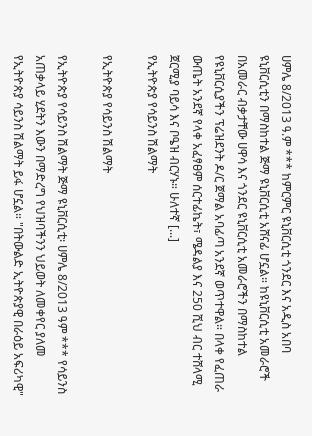ሀምሌ 8/2013 ዓ.ም *** ከምርምር ዩኒቨርሲቲ ጎንደር እና አዲስ አበባ ዩኒቨርሲቲን በማስከተል ጅማ ዩኒቨርሲቲ አሸናፊ ሆኗል። ከዩኒቨርሲቲ አመራሮች በአመራር ብቃታቸው ሀዋሳ እና ጎንደር ዩኒቨርሲቲ አመራሮችን በማስከተል የዩኒቨርሲያችን ፕሬዝደንት ዶ/ር ጀማል አባፊጣ አንደኛ ወጥተዋል። በላቀ የፈጠራ ውጤት አንደኛ የላቀ አፈፃፀም ሰርተፊኬት፣ ሜዳልያ እና 250 ሺህ ብር ተሸላሚ ጀርሚያ ባይሳ እና ቦዔዝ ብርሃኑ። ሁለተኛ [...]
የኢትዮጵያ የሳይንስ ሽልማት

የኢትዮጵያ የሳይንስ ሽልማት

የኢትዮጵያ የሳይንስ ሽልማት ጅማ ዩኒቨርሲቲ፡ ሀምሌ 8/2013 ዓም *** የሳይንስ አጠቃላይ ሂደትን እውን በማድረግ የህዝባችንን ህይወት ለመቀየር ያለመ የኢትዮጵያ ሳይንስ ሽልማት ይፋ ሆኗል። "በትውልድ ኢትዮጵያዊ በራዕይ አፍሪካዊ"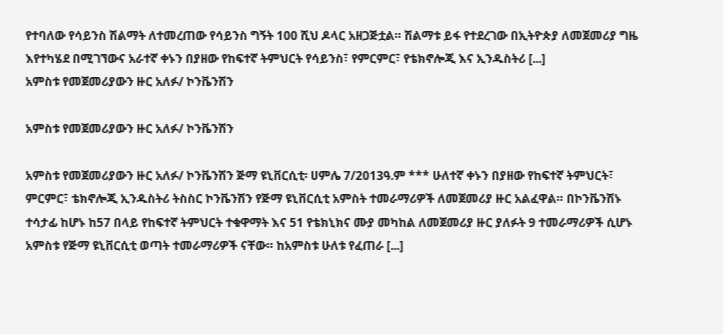የተባለው የሳይንስ ሽልማት ለተመረጠው የሳይንስ ግኝት 100 ሺህ ዶላር አዘጋጅቷል። ሽልማቱ ይፋ የተደረገው በኢትዮጵያ ለመጀመሪያ ግዜ እየተካሄደ በሚገኘውና አራተኛ ቀኑን በያዘው የከፍተኛ ትምህርት የሳይንስ፣ የምርምር፣ የቴክኖሎጂ እና ኢንዱስትሪ [...]
አምስቱ የመጀመሪያውን ዙር አለፉ/ ኮንቬንሽን

አምስቱ የመጀመሪያውን ዙር አለፉ/ ኮንቬንሽን

አምስቱ የመጀመሪያውን ዙር አለፉ/ ኮንቬንሽን ጅማ ዩኒቨርሲቲ፡ ሀምሌ 7/2013ዓ.ም *** ሁለተኛ ቀኑን በያዘው የከፍተኛ ትምህርት፣ ምርምር፣ ቴክኖሎጂ ኢንዱስትሪ ትስስር ኮንቬንሽን የጅማ ዩኒቨርሲቲ አምስት ተመራማሪዎች ለመጀመሪያ ዙር አልፈዋል። በኮንቬንሽኑ ተሳታፊ ከሆኑ ከ57 በላይ የከፍተኛ ትምህርት ተቁዋማት እና 51 የቴክኒክና ሙያ መካከል ለመጀመሪያ ዙር ያለፉት 9 ተመራማሪዎች ሲሆኑ አምስቱ የጅማ ዩኒቨርሲቲ ወጣት ተመራማሪዎች ናቸው። ከአምስቱ ሁለቱ የፈጠራ [...]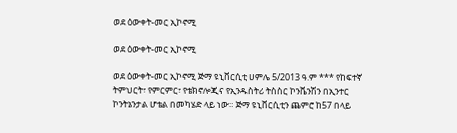ወደ ዕውቀት-መር ኢኮኖሚ

ወደ ዕውቀት-መር ኢኮኖሚ

ወደ ዕውቀት-መር ኢኮኖሚ ጅማ ዩኒቨርሲቲ ሀምሌ 5/2013 ዓ.ም *** የከፍተኛ ትምህርት፣ የምርምር፣ የቴክኖሎጂና የኢንዱስትሪ ትስስር ኮንቬንሽን በኢንተር ኮንትኔንታል ሆቴል በመካሄድ ላይ ነው። ጅማ ዩኒቨርሲቲን ጨምሮ ከ57 በላይ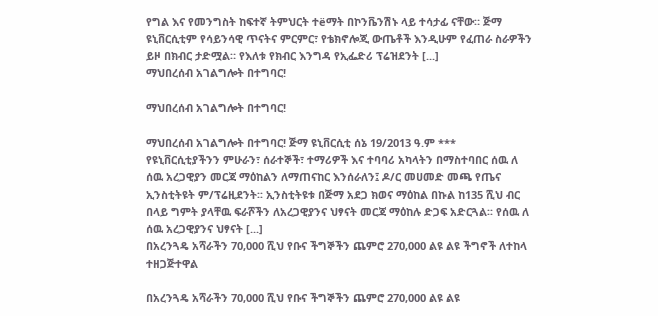የግል እና የመንግስት ከፍተኛ ትምህርት ተëማት በኮንቬንሽኑ ላይ ተሳታፊ ናቸው። ጅማ ዩኒቨርሲቲም የሳይንሳዊ ጥናትና ምርምር፣ የቴክኖሎጂ ውጤቶች እንዲሁም የፈጠራ ስራዎችን ይዞ በክብር ታድሟል። የእለቱ የክብር እንግዳ የኢፌድሪ ፕሬዝደንት [...]
ማህበረሰብ አገልግሎት በተግባር!

ማህበረሰብ አገልግሎት በተግባር!

ማህበረሰብ አገልግሎት በተግባር! ጅማ ዩኒቨርሲቲ ሰኔ 19/2013 ዓ.ም *** የዩኒቨርሲቲያችንን ምሁራን፣ ሰራተኞች፣ ተማሪዎች እና ተባባሪ አካላትን በማስተባበር ሰዉ ለ ሰዉ አረጋዊያን መርጃ ማዕከልን ለማጠናከር እንሰራለን፤ ዶ/ር መሀመድ መጫ የጤና ኢንስቲትዩት ም/ፕሬዚደንት፡፡ ኢንስቲትዩቱ በጅማ አደጋ ክወና ማዕከል በኩል ከ135 ሺህ ብር በላይ ግምት ያላቸዉ ፍራሾችን ለአረጋዊያንና ህፃናት መርጃ ማዕከሉ ድጋፍ አድርጓል፡፡ የሰዉ ለ ሰዉ አረጋዊያንና ህፃናት [...]
በአረንጓዴ አሻራችን 70,000 ሺህ የቡና ችግኞችን ጨምሮ 270,000 ልዩ ልዩ ችግኖች ለተከላ ተዘጋጅተዋል

በአረንጓዴ አሻራችን 70,000 ሺህ የቡና ችግኞችን ጨምሮ 270,000 ልዩ ልዩ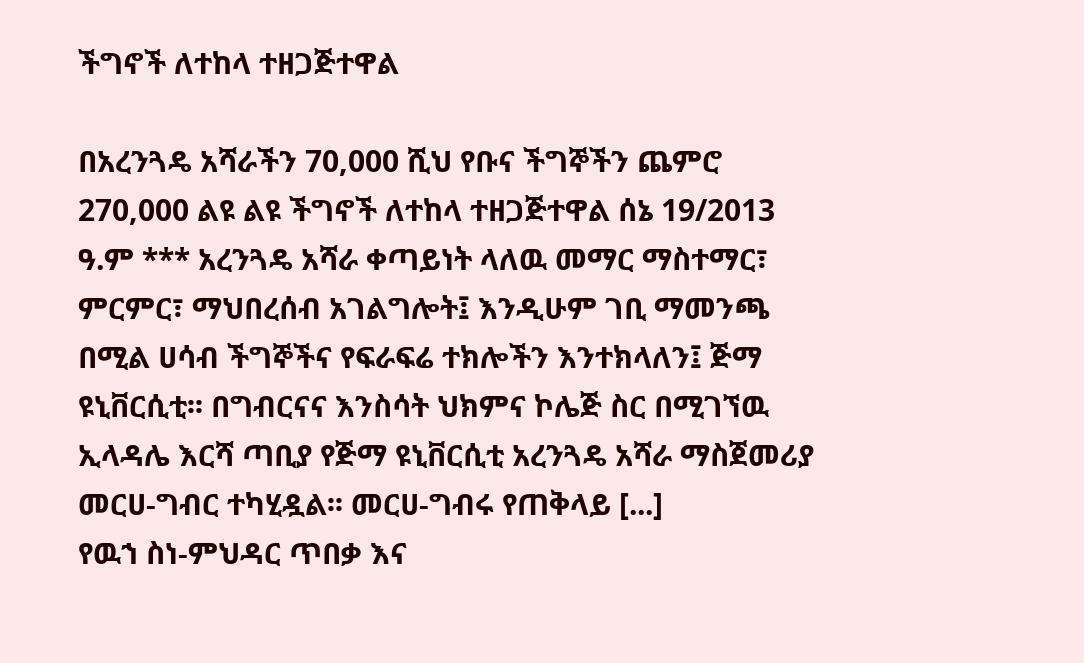ችግኖች ለተከላ ተዘጋጅተዋል

በአረንጓዴ አሻራችን 70,000 ሺህ የቡና ችግኞችን ጨምሮ 270,000 ልዩ ልዩ ችግኖች ለተከላ ተዘጋጅተዋል ሰኔ 19/2013 ዓ.ም *** አረንጓዴ አሻራ ቀጣይነት ላለዉ መማር ማስተማር፣ ምርምር፣ ማህበረሰብ አገልግሎት፤ እንዲሁም ገቢ ማመንጫ በሚል ሀሳብ ችግኞችና የፍራፍሬ ተክሎችን እንተክላለን፤ ጅማ ዩኒቨርሲቲ፡፡ በግብርናና እንስሳት ህክምና ኮሌጅ ስር በሚገኘዉ ኢላዳሌ እርሻ ጣቢያ የጅማ ዩኒቨርሲቲ አረንጓዴ አሻራ ማስጀመሪያ መርሀ-ግብር ተካሂዷል፡፡ መርሀ-ግብሩ የጠቅላይ [...]
የዉኀ ስነ-ምህዳር ጥበቃ እና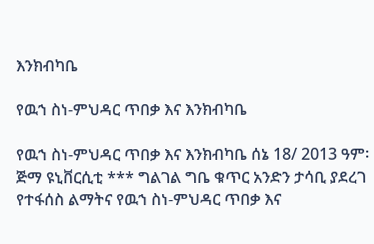እንክብካቤ

የዉኀ ስነ-ምህዳር ጥበቃ እና እንክብካቤ

የዉኀ ስነ-ምህዳር ጥበቃ እና እንክብካቤ ሰኔ 18/ 2013 ዓም፡ ጅማ ዩኒቨርሲቲ *** ግልገል ግቤ ቁጥር አንድን ታሳቢ ያደረገ የተፋሰስ ልማትና የዉኀ ስነ-ምህዳር ጥበቃ እና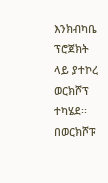እንክብካቤ ፕሮጀክት ላይ ያተኮረ ወርክሾፕ ተካሄደ፡፡ በወርክሾፑ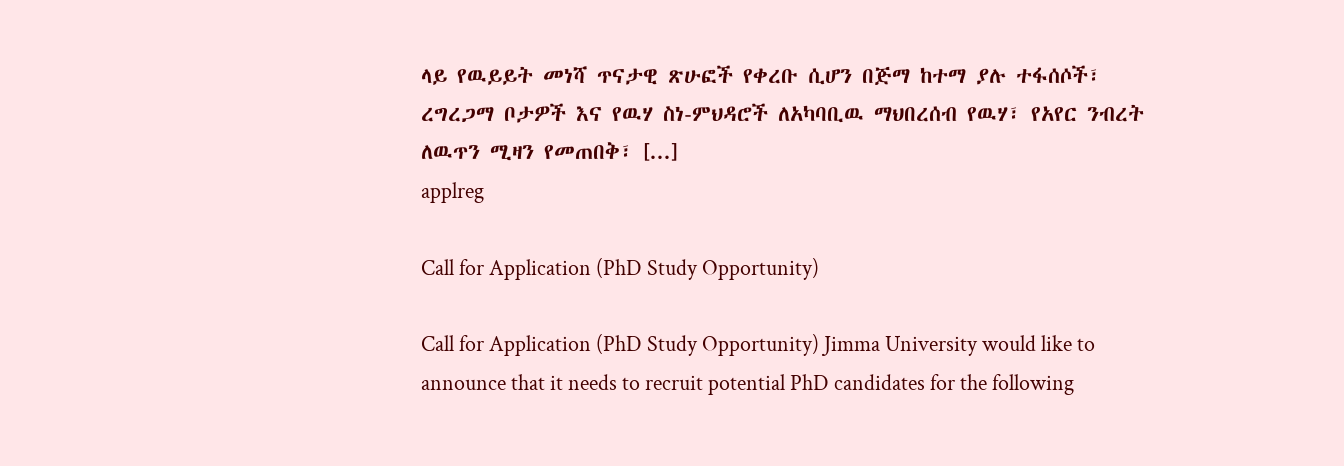ላይ የዉይይት መነሻ ጥናታዊ ጽሁፎች የቀረቡ ሲሆን በጅማ ከተማ ያሉ ተፋሰሶች፣ ረግረጋማ ቦታዎች እና የዉሃ ስነ-ምህዳሮች ለአካባቢዉ ማህበረሰብ የዉሃ፣ የአየር ንብረት ለዉጥን ሚዛን የመጠበቅ፣ [...]
applreg

Call for Application (PhD Study Opportunity)

Call for Application (PhD Study Opportunity) Jimma University would like to announce that it needs to recruit potential PhD candidates for the following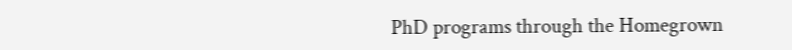PhD programs through the Homegrown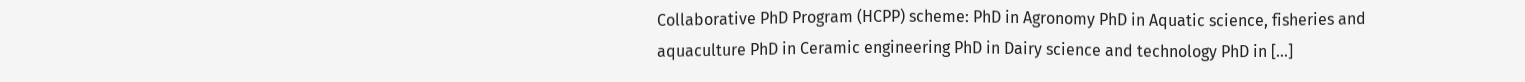Collaborative PhD Program (HCPP) scheme: PhD in Agronomy PhD in Aquatic science, fisheries and aquaculture PhD in Ceramic engineering PhD in Dairy science and technology PhD in […]